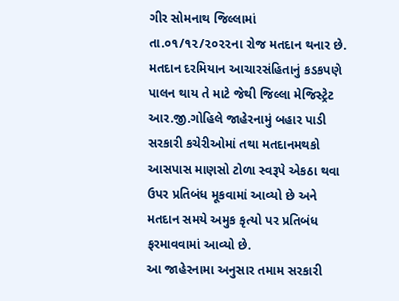ગીર સોમનાથ જિલ્લામાં તા.૦૧/૧૨/૨૦૨૨ના રોજ મતદાન થનાર છે. મતદાન દરમિયાન આચારસંહિતાનું કડકપણે પાલન થાય તે માટે જેથી જિલ્લા મેજિસ્ટ્રેટ આર.જી.ગોહિલે જાહેરનામું બહાર પાડી સરકારી કચેરીઓમાં તથા મતદાનમથકો આસપાસ માણસો ટોળા સ્વરૂપે એકઠા થવા ઉપર પ્રતિબંધ મૂકવામાં આવ્યો છે અને મતદાન સમયે અમુક કૃત્યો પર પ્રતિબંધ ફરમાવવામાં આવ્યો છે.
આ જાહેરનામા અનુસાર તમામ સરકારી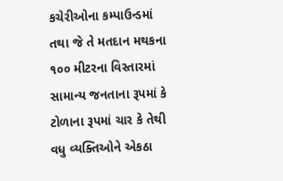કચેરીઓના કમ્પાઉન્ડમાં તથા જે તે મતદાન મથકના ૧૦૦ મીટરના વિસ્તારમાં સામાન્ય જનતાના રૂપમાં કે ટોળાના રૂપમાં ચાર કે તેથી વધુ વ્યક્તિઓને એકઠા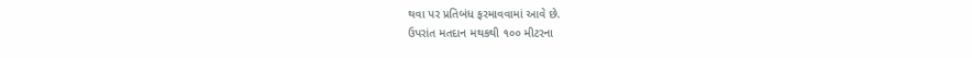થવા પર પ્રતિબંધ ફરમાવવામાં આવે છે.
ઉપરાંત મતદાન મથકથી ૧૦૦ મીટરના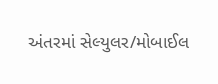અંતરમાં સેલ્યુલર/મોબાઈલ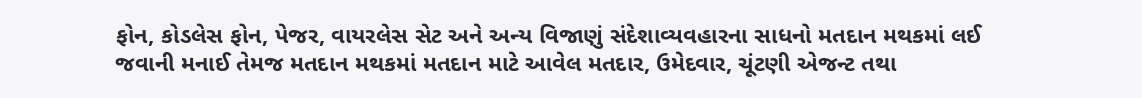ફોન, કોડલેસ ફોન, પેજર, વાયરલેસ સેટ અને અન્ય વિજાણું સંદેશાવ્યવહારના સાધનો મતદાન મથકમાં લઈ જવાની મનાઈ તેમજ મતદાન મથકમાં મતદાન માટે આવેલ મતદાર, ઉમેદવાર, ચૂંટણી એજન્ટ તથા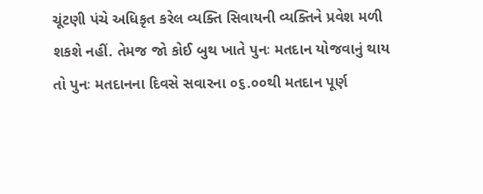ચૂંટણી પંચે અધિકૃત કરેલ વ્યક્તિ સિવાયની વ્યક્તિને પ્રવેશ મળી શકશે નહીં. તેમજ જો કોઈ બુથ ખાતે પુનઃ મતદાન યોજવાનું થાય તો પુનઃ મતદાનના દિવસે સવારના ૦૬.૦૦થી મતદાન પૂર્ણ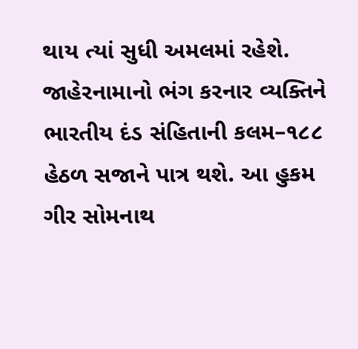થાય ત્યાં સુધી અમલમાં રહેશે.
જાહેરનામાનો ભંગ કરનાર વ્યક્તિને ભારતીય દંડ સંહિતાની કલમ–૧૮૮ હેઠળ સજાને પાત્ર થશે. આ હુકમ ગીર સોમનાથ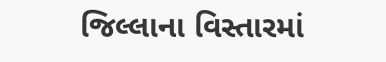જિલ્લાના વિસ્તારમાં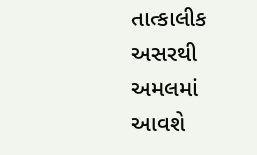તાત્કાલીક અસરથી અમલમાં આવશે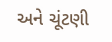અને ચૂંટણી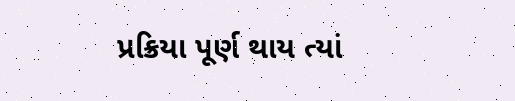પ્રક્રિયા પૂર્ણ થાય ત્યાં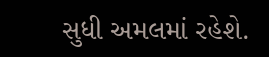સુધી અમલમાં રહેશે.